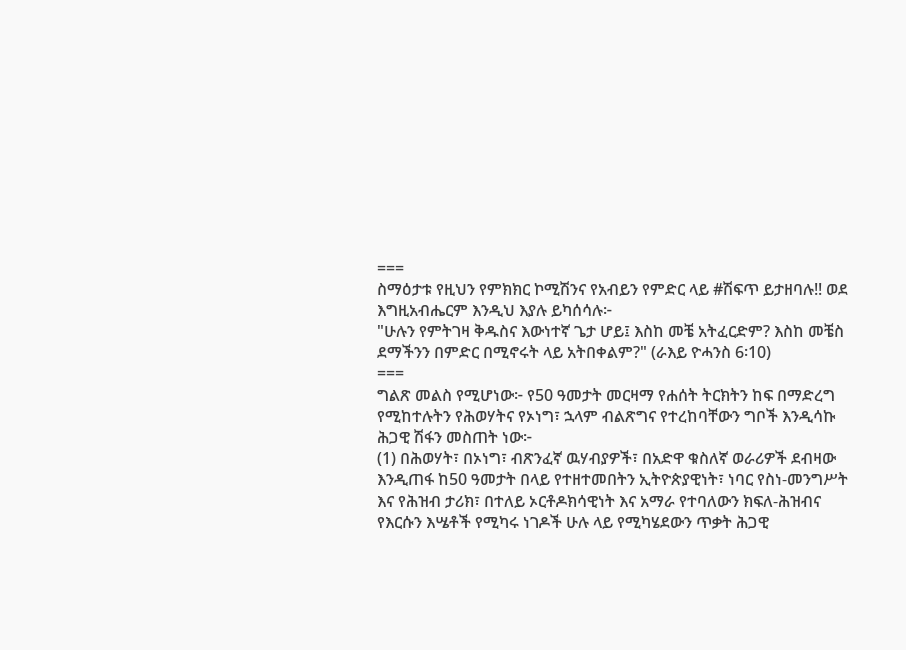===
ስማዕታቱ የዚህን የምክክር ኮሚሽንና የአብይን የምድር ላይ #ሽፍጥ ይታዘባሉ!! ወደ እግዚአብሔርም እንዲህ እያሉ ይካሰሳሉ፦
"ሁሉን የምትገዛ ቅዱስና እውነተኛ ጌታ ሆይ፤ እስከ መቼ አትፈርድም? እስከ መቼስ ደማችንን በምድር በሚኖሩት ላይ አትበቀልም?" (ራእይ ዮሓንስ 6፡10)
===
ግልጽ መልስ የሚሆነው፦ የ50 ዓመታት መርዛማ የሐሰት ትርክትን ከፍ በማድረግ የሚከተሉትን የሕወሃትና የኦነግ፣ ኋላም ብልጽግና የተረከባቸውን ግቦች እንዲሳኩ ሕጋዊ ሽፋን መስጠት ነው፦
(1) በሕወሃት፣ በኦነግ፣ ብጽንፈኛ ዉሃብያዎች፣ በአድዋ ቁስለኛ ወራሪዎች ደብዛው እንዲጠፋ ከ50 ዓመታት በላይ የተዘተመበትን ኢትዮጵያዊነት፣ ነባር የስነ-መንግሥት እና የሕዝብ ታሪክ፣ በተለይ ኦርቶዶክሳዊነት እና አማራ የተባለውን ክፍለ-ሕዝብና የእርሱን እሤቶች የሚካሩ ነገዶች ሁሉ ላይ የሚካሄደውን ጥቃት ሕጋዊ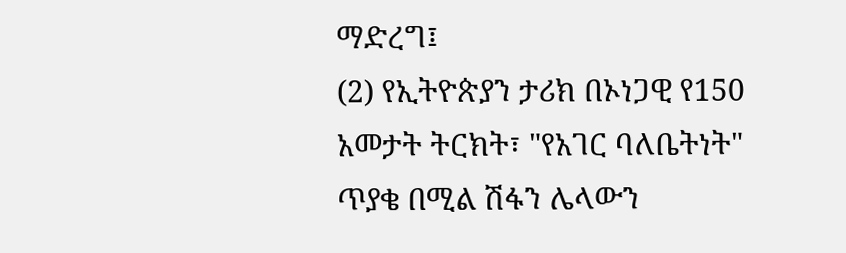ማድረግ፤
(2) የኢትዮጵያን ታሪክ በኦነጋዊ የ150 አመታት ትርክት፣ "የአገር ባለቤትነት" ጥያቄ በሚል ሽፋን ሌላውን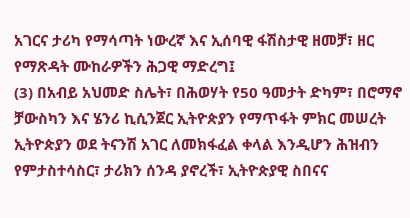አገርና ታሪካ የማሳጣት ነውረኛ እና ኢሰባዊ ፋሽስታዊ ዘመቻ፣ ዘር የማጽዳት ሙከራዎችን ሕጋዊ ማድረግ፤
(3) በአብይ አህመድ ስሌት፣ በሕወሃት የ50 ዓመታት ድካም፣ በሮማኖ ቻውስካን እና ሄንሪ ኪሲንጀር ኢትዮጵያን የማጥፋት ምክር መሠረት ኢትዮጵያን ወደ ትናንሽ አገር ለመክፋፈል ቀላል እንዲሆን ሕዝብን የምታስተሳስር፣ ታሪክን ሰንዳ ያኖረች፣ ኢትዮጵያዊ ስበናና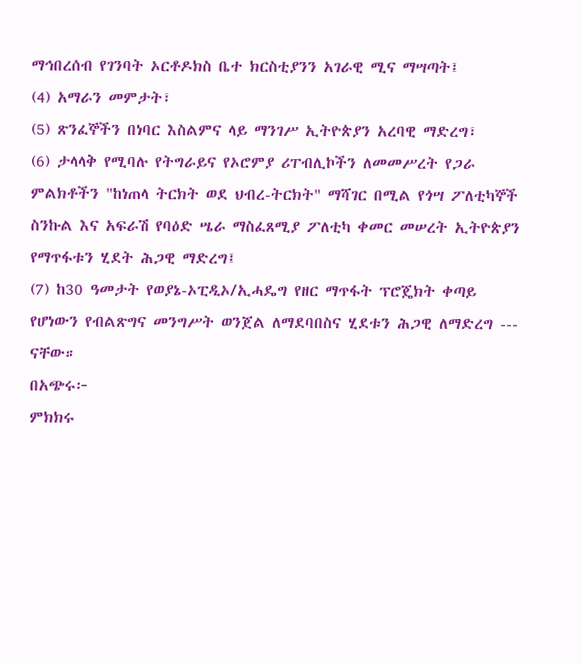ማኅበረሰብ የገንባት ኦርቶዶክስ ቤተ ክርስቲያንን አገራዊ ሚና ማሣጣት፤
(4) አማራን መምታት፣
(5) ጽንፈኞችን በነባር እስልምና ላይ ማንገሥ ኢትዮጵያን አረባዊ ማድረግ፣
(6) ታላላቅ የሚባሉ የትግራይና የኦሮምያ ሪፐብሊኮችን ለመመሥረት የጋራ ምልክቶችን "ከነጠላ ትርክት ወደ ህብረ-ትርክት" ማሻገር በሚል የጎሣ ፖለቲካኞች ስንኩል እና አፍራሽ የባዕድ ሤራ ማስፈጸሚያ ፖለቲካ ቀመር መሠረት ኢትዮጵያን የማጥፋቱን ሂደት ሕጋዊ ማድረግ፤
(7) ከ30 ዓመታት የወያኔ-ኦፒዲኦ/ኢሓዴግ የዘር ማጥፋት ፕሮጄክት ቀጣይ የሆነውን የብልጽግና መንግሥት ወንጀል ለማደባበስና ሂደቱን ሕጋዊ ለማድረግ --- ናቸው።
በአጭሩ፦
ምክክሩ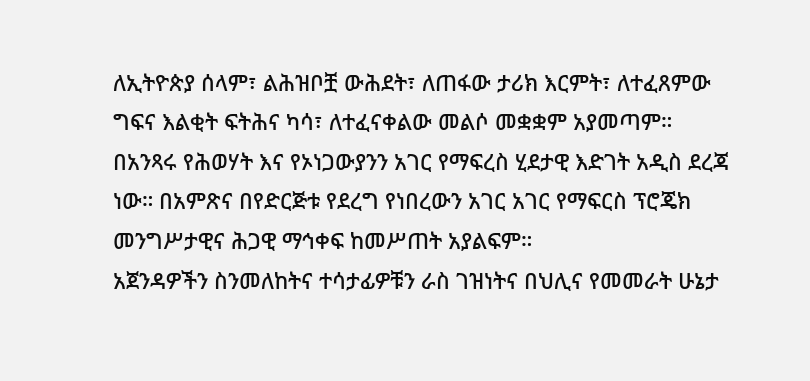ለኢትዮጵያ ሰላም፣ ልሕዝቦቿ ውሕደት፣ ለጠፋው ታሪክ እርምት፣ ለተፈጸምው ግፍና እልቂት ፍትሕና ካሳ፣ ለተፈናቀልው መልሶ መቋቋም አያመጣም። በአንጻሩ የሕወሃት እና የኦነጋውያንን አገር የማፍረስ ሂደታዊ እድገት አዲስ ደረጃ ነው። በአምጽና በየድርጅቱ የደረግ የነበረውን አገር አገር የማፍርስ ፕሮጄክ መንግሥታዊና ሕጋዊ ማኅቀፍ ከመሥጠት አያልፍም።
አጀንዳዎችን ስንመለከትና ተሳታፊዎቹን ራስ ገዝነትና በህሊና የመመራት ሁኔታ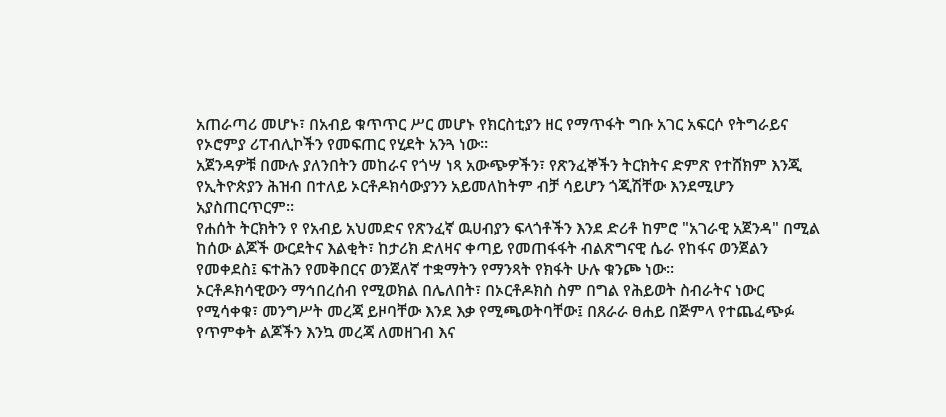አጠራጣሪ መሆኑ፣ በአብይ ቁጥጥር ሥር መሆኑ የክርስቲያን ዘር የማጥፋት ግቡ አገር አፍርሶ የትግራይና የኦሮምያ ሪፐብሊኮችን የመፍጠር የሂደት አንጓ ነው።
አጀንዳዎቹ በሙሉ ያለንበትን መከራና የጎሣ ነጻ አውጭዎችን፣ የጽንፈኞችን ትርክትና ድምጽ የተሸክም እንጂ የኢትዮጵያን ሕዝብ በተለይ ኦርቶዶክሳውያንን አይመለከትም ብቻ ሳይሆን ጎጂሽቸው እንደሚሆን አያስጠርጥርም።
የሐሰት ትርክትን የ የአብይ አህመድና የጽንፈኛ ዉሀብያን ፍላጎቶችን እንደ ድሪቶ ከምሮ "አገራዊ አጀንዳ" በሚል ከሰው ልጆች ውርደትና እልቂት፣ ከታሪክ ድለዛና ቀጣይ የመጠፋፋት ብልጽግናዊ ሴራ የከፋና ወንጀልን የመቀደስ፤ ፍተሕን የመቅበርና ወንጀለኛ ተቋማትን የማንጻት የክፋት ሁሉ ቁንጮ ነው።
ኦርቶዶክሳዊውን ማኅበረሰብ የሚወክል በሌለበት፣ በኦርቶዶክስ ስም በግል የሕይወት ስብራትና ነውር የሚሳቀቁ፣ መንግሥት መረጃ ይዞባቸው እንደ እቃ የሚጫወትባቸው፤ በጸራራ ፀሐይ በጅምላ የተጨፈጭፉ የጥምቀት ልጆችን እንኳ መረጃ ለመዘገብ እና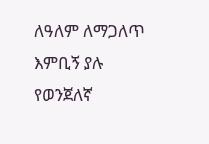ለዓለም ለማጋለጥ እምቢኝ ያሉ የወንጀለኛ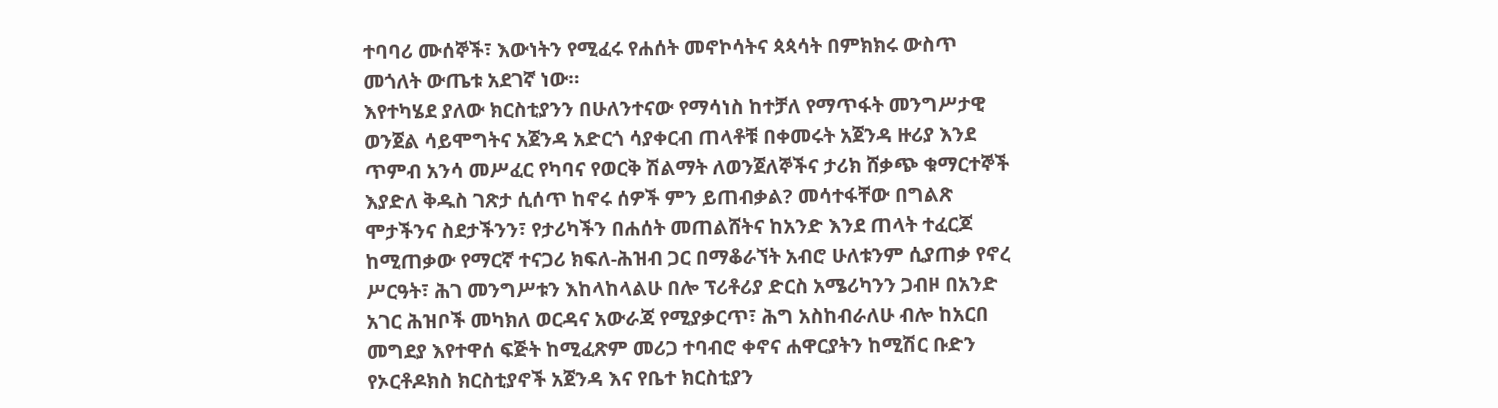ተባባሪ ሙሰኞች፣ እውነትን የሚፈሩ የሐሰት መኖኮሳትና ጳጳሳት በምክክሩ ውስጥ መጎለት ውጤቱ አደገኛ ነው።
እየተካሄደ ያለው ክርስቲያንን በሁለንተናው የማሳነስ ከተቻለ የማጥፋት መንግሥታዊ ወንጀል ሳይሞግትና አጀንዳ አድርጎ ሳያቀርብ ጠላቶቹ በቀመሩት አጀንዳ ዙሪያ እንደ ጥምብ አንሳ መሥፈር የካባና የወርቅ ሽልማት ለወንጀለኞችና ታሪክ ሸቃጭ ቁማርተኞች እያድለ ቅዱስ ገጽታ ሲሰጥ ከኖሩ ሰዎች ምን ይጠብቃል? መሳተፋቸው በግልጽ ሞታችንና ስደታችንን፣ የታሪካችን በሐሰት መጠልሸትና ከአንድ እንደ ጠላት ተፈርጆ ከሚጠቃው የማርኛ ተናጋሪ ክፍለ-ሕዝብ ጋር በማቆራኘት አብሮ ሁለቱንም ሲያጠቃ የኖረ ሥርዓት፣ ሕገ መንግሥቱን እከላከላልሁ በሎ ፕሪቶሪያ ድርስ አሜሪካንን ጋብዞ በአንድ አገር ሕዝቦች መካክለ ወርዳና አውራጃ የሚያቃርጥ፣ ሕግ አስከብራለሁ ብሎ ከአርበ መግደያ እየተዋሰ ፍጅት ከሚፈጽም መሪጋ ተባብሮ ቀኖና ሐዋርያትን ከሚሽር ቡድን የኦርቶዶክስ ክርስቲያኖች አጀንዳ እና የቤተ ክርስቲያን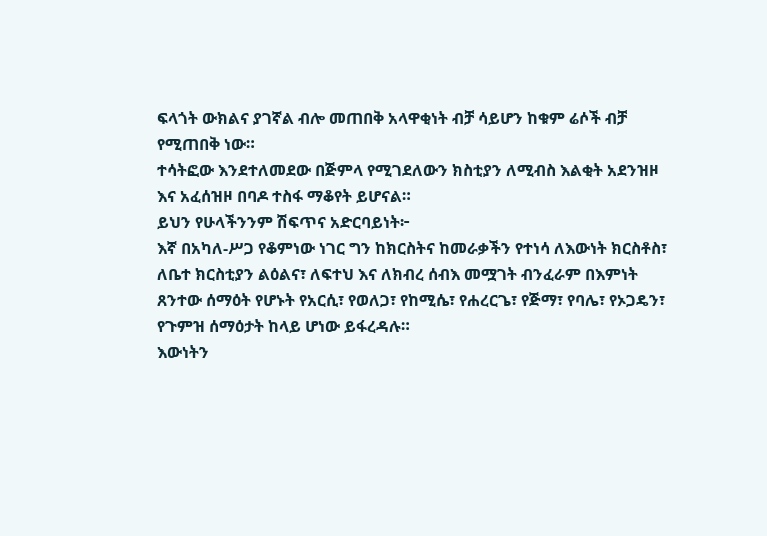ፍላጎት ውክልና ያገኛል ብሎ መጠበቅ አላዋቂነት ብቻ ሳይሆን ከቁም ሬሶች ብቻ የሚጠበቅ ነው።
ተሳትፎው እንደተለመደው በጅምላ የሚገደለውን ክስቲያን ለሚብስ እልቂት አደንዝዞ እና አፈሰዝዞ በባዶ ተስፋ ማቆየት ይሆናል።
ይህን የሁላችንንም ሽፍጥና አድርባይነት፦
እኛ በአካለ-ሥጋ የቆምነው ነገር ግን ከክርስትና ከመራቃችን የተነሳ ለእውነት ክርስቶስ፣ ለቤተ ክርስቲያን ልዕልና፣ ለፍተህ እና ለክብረ ሰብእ መሟገት ብንፈራም በእምነት ጸንተው ሰማዕት የሆኑት የአርሲ፣ የወለጋ፣ የከሚሴ፣ የሐረርጌ፣ የጅማ፣ የባሌ፣ የኦጋዴን፣ የጉምዝ ሰማዕታት ከላይ ሆነው ይፋረዳሉ።
እውነትን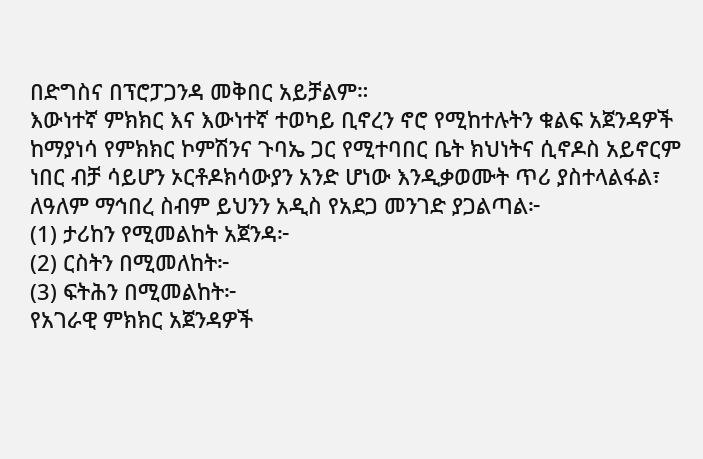በድግስና በፕሮፓጋንዳ መቅበር አይቻልም።
እውነተኛ ምክክር እና እውነተኛ ተወካይ ቢኖረን ኖሮ የሚከተሉትን ቁልፍ አጀንዳዎች ከማያነሳ የምክክር ኮምሽንና ጉባኤ ጋር የሚተባበር ቤት ክህነትና ሲኖዶስ አይኖርም ነበር ብቻ ሳይሆን ኦርቶዶክሳውያን አንድ ሆነው እንዲቃወሙት ጥሪ ያስተላልፋል፣ ለዓለም ማኅበረ ስብም ይህንን አዲስ የአደጋ መንገድ ያጋልጣል፦
(1) ታሪከን የሚመልከት አጀንዳ፦
(2) ርስትን በሚመለከት፦
(3) ፍትሕን በሚመልከት፦
የአገራዊ ምክክር አጀንዳዎች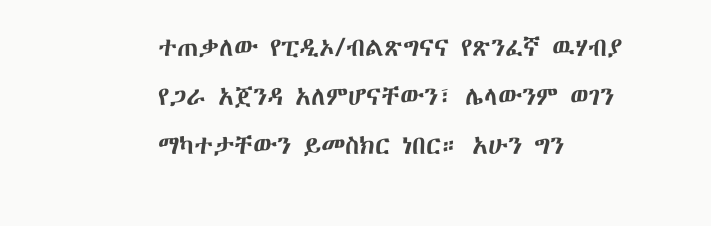ተጠቃለው የፒዲኦ/ብልጽግናና የጽንፈኛ ዉሃብያ የጋራ አጀንዳ አለምሆናቸውን፣ ሌላውንም ወገን ማካተታቸውን ይመስክር ነበር። አሁን ግን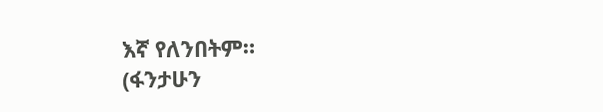እኛ የለንበትም።
(ፋንታሁን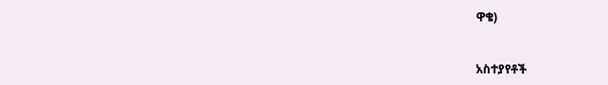ዋቄ)


አስተያየቶች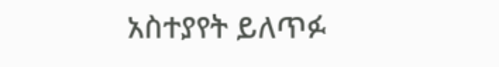አስተያየት ይለጥፉ